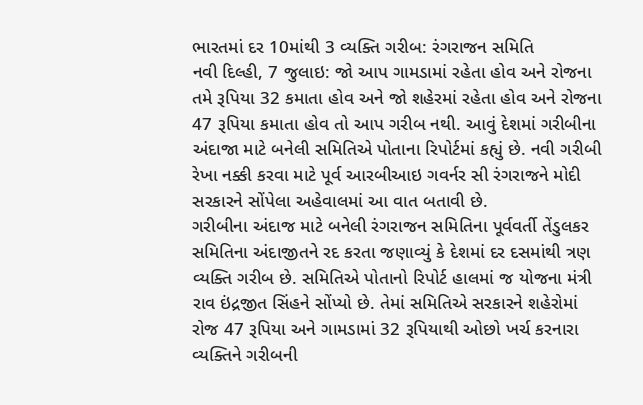ભારતમાં દર 10માંથી 3 વ્યક્તિ ગરીબ: રંગરાજન સમિતિ
નવી દિલ્હી, 7 જુલાઇ: જો આપ ગામડામાં રહેતા હોવ અને રોજના તમે રૂપિયા 32 કમાતા હોવ અને જો શહેરમાં રહેતા હોવ અને રોજના 47 રૂપિયા કમાતા હોવ તો આપ ગરીબ નથી. આવું દેશમાં ગરીબીના અંદાજા માટે બનેલી સમિતિએ પોતાના રિપોર્ટમાં કહ્યું છે. નવી ગરીબી રેખા નક્કી કરવા માટે પૂર્વ આરબીઆઇ ગવર્નર સી રંગરાજને મોદી સરકારને સોંપેલા અહેવાલમાં આ વાત બતાવી છે.
ગરીબીના અંદાજ માટે બનેલી રંગરાજન સમિતિના પૂર્વવર્તી તેંડુલકર સમિતિના અંદાજીતને રદ કરતા જણાવ્યું કે દેશમાં દર દસમાંથી ત્રણ વ્યક્તિ ગરીબ છે. સમિતિએ પોતાનો રિપોર્ટ હાલમાં જ યોજના મંત્રી રાવ ઇંદ્રજીત સિંહને સોંપ્યો છે. તેમાં સમિતિએ સરકારને શહેરોમાં રોજ 47 રૂપિયા અને ગામડામાં 32 રૂપિયાથી ઓછો ખર્ચ કરનારા વ્યક્તિને ગરીબની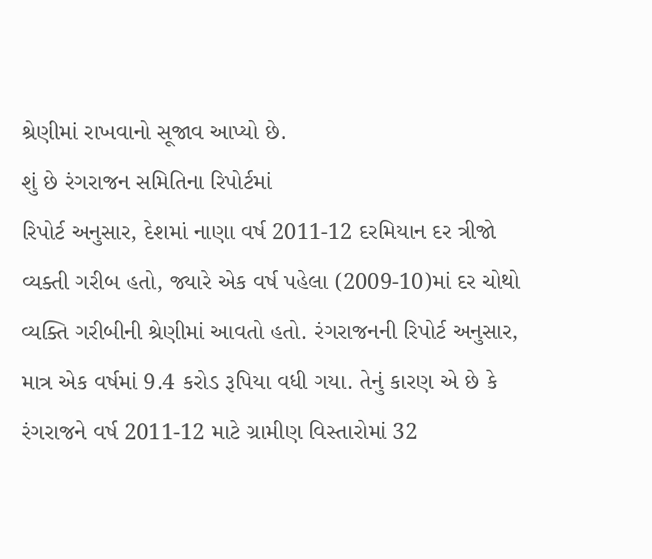શ્રેણીમાં રાખવાનો સૂજાવ આપ્યો છે.
શું છે રંગરાજન સમિતિના રિપોર્ટમાં
રિપોર્ટ અનુસાર, દેશમાં નાણા વર્ષ 2011-12 દરમિયાન દર ત્રીજો વ્યક્તી ગરીબ હતો, જ્યારે એક વર્ષ પહેલા (2009-10)માં દર ચોથો વ્યક્તિ ગરીબીની શ્રેણીમાં આવતો હતો. રંગરાજનની રિપોર્ટ અનુસાર, માત્ર એક વર્ષમાં 9.4 કરોડ રૂપિયા વધી ગયા. તેનું કારણ એ છે કે રંગરાજને વર્ષ 2011-12 માટે ગ્રામીણ વિસ્તારોમાં 32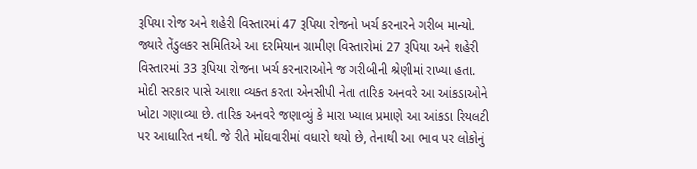રૂપિયા રોજ અને શહેરી વિસ્તારમાં 47 રૂપિયા રોજનો ખર્ચ કરનારને ગરીબ માન્યો. જ્યારે તેંડુલકર સમિતિએ આ દરમિયાન ગ્રામીણ વિસ્તારોમાં 27 રૂપિયા અને શહેરી વિસ્તારમાં 33 રૂપિયા રોજના ખર્ચ કરનારાઓને જ ગરીબીની શ્રેણીમાં રાખ્યા હતા.
મોદી સરકાર પાસે આશા વ્યક્ત કરતા એનસીપી નેતા તારિક અનવરે આ આંકડાઓને ખોટા ગણાવ્યા છે. તારિક અનવરે જણાવ્યું કે મારા ખ્યાલ પ્રમાણે આ આંકડા રિયલટી પર આધારિત નથી. જે રીતે મોંઘવારીમાં વધારો થયો છે, તેનાથી આ ભાવ પર લોકોનું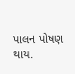પાલન પોષણ થાય.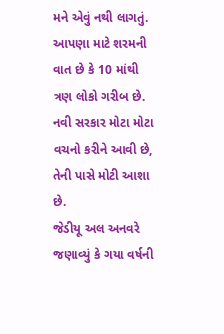મને એવું નથી લાગતું. આપણા માટે શરમની વાત છે કે 10 માંથી ત્રણ લોકો ગરીબ છે. નવી સરકાર મોટા મોટા વચનો કરીને આવી છે, તેની પાસે મોટી આશા છે.
જેડીયૂ અલ અનવરે જણાવ્યું કે ગયા વર્ષની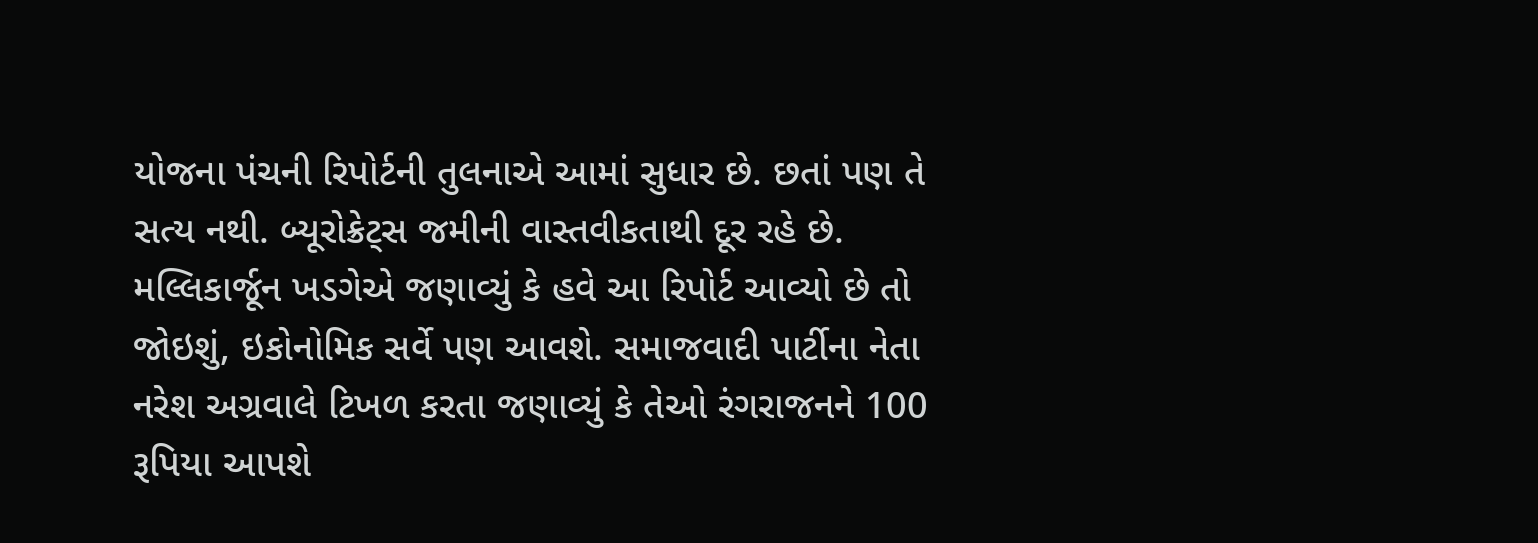યોજના પંચની રિપોર્ટની તુલનાએ આમાં સુધાર છે. છતાં પણ તે સત્ય નથી. બ્યૂરોક્રેટ્સ જમીની વાસ્તવીકતાથી દૂર રહે છે.
મલ્લિકાર્જૂન ખડગેએ જણાવ્યું કે હવે આ રિપોર્ટ આવ્યો છે તો જોઇશું, ઇકોનોમિક સર્વે પણ આવશે. સમાજવાદી પાર્ટીના નેતા નરેશ અગ્રવાલે ટિખળ કરતા જણાવ્યું કે તેઓ રંગરાજનને 100 રૂપિયા આપશે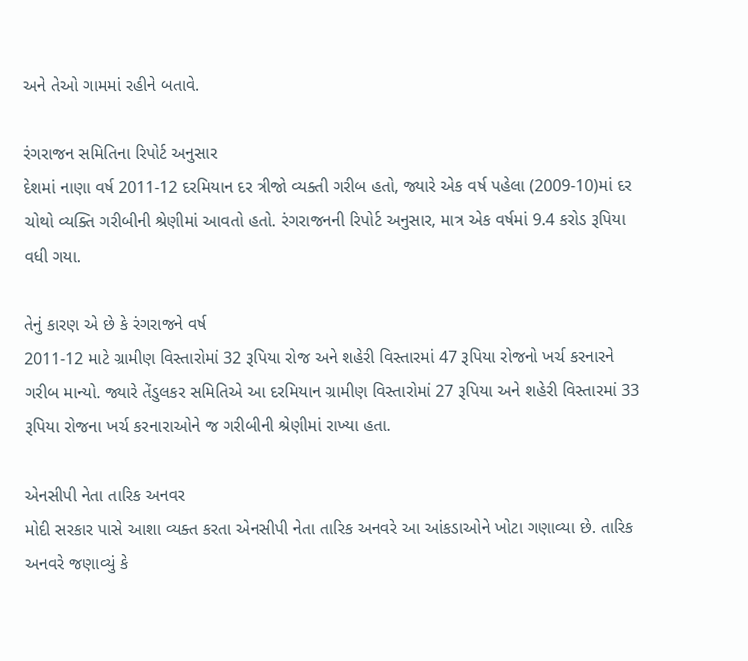અને તેઓ ગામમાં રહીને બતાવે.

રંગરાજન સમિતિના રિપોર્ટ અનુસાર
દેશમાં નાણા વર્ષ 2011-12 દરમિયાન દર ત્રીજો વ્યક્તી ગરીબ હતો, જ્યારે એક વર્ષ પહેલા (2009-10)માં દર ચોથો વ્યક્તિ ગરીબીની શ્રેણીમાં આવતો હતો. રંગરાજનની રિપોર્ટ અનુસાર, માત્ર એક વર્ષમાં 9.4 કરોડ રૂપિયા વધી ગયા.

તેનું કારણ એ છે કે રંગરાજને વર્ષ
2011-12 માટે ગ્રામીણ વિસ્તારોમાં 32 રૂપિયા રોજ અને શહેરી વિસ્તારમાં 47 રૂપિયા રોજનો ખર્ચ કરનારને ગરીબ માન્યો. જ્યારે તેંડુલકર સમિતિએ આ દરમિયાન ગ્રામીણ વિસ્તારોમાં 27 રૂપિયા અને શહેરી વિસ્તારમાં 33 રૂપિયા રોજના ખર્ચ કરનારાઓને જ ગરીબીની શ્રેણીમાં રાખ્યા હતા.

એનસીપી નેતા તારિક અનવર
મોદી સરકાર પાસે આશા વ્યક્ત કરતા એનસીપી નેતા તારિક અનવરે આ આંકડાઓને ખોટા ગણાવ્યા છે. તારિક અનવરે જણાવ્યું કે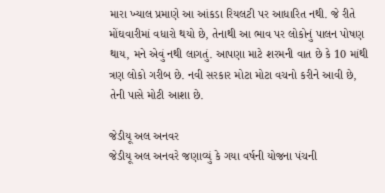મારા ખ્યાલ પ્રમાણે આ આંકડા રિયલટી પર આધારિત નથી. જે રીતે મોંઘવારીમાં વધારો થયો છે, તેનાથી આ ભાવ પર લોકોનું પાલન પોષણ થાય, મને એવું નથી લાગતું. આપણા માટે શરમની વાત છે કે 10 માંથી ત્રણ લોકો ગરીબ છે. નવી સરકાર મોટા મોટા વચનો કરીને આવી છે, તેની પાસે મોટી આશા છે.

જેડીયૂ અલ અનવર
જેડીયૂ અલ અનવરે જણાવ્યું કે ગયા વર્ષની યોજના પંચની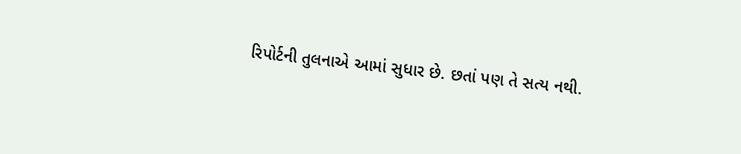રિપોર્ટની તુલનાએ આમાં સુધાર છે. છતાં પણ તે સત્ય નથી.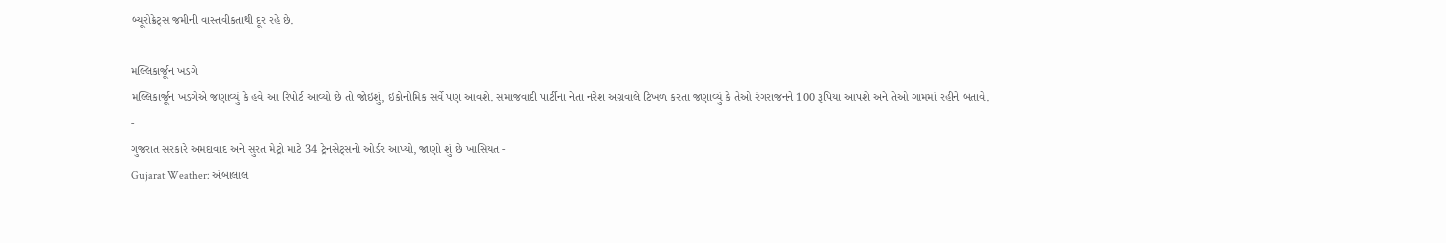બ્યૂરોક્રેટ્સ જમીની વાસ્તવીકતાથી દૂર રહે છે.

મલ્લિકાર્જૂન ખડગે
મલ્લિકાર્જૂન ખડગેએ જણાવ્યું કે હવે આ રિપોર્ટ આવ્યો છે તો જોઇશું, ઇકોનોમિક સર્વે પણ આવશે. સમાજવાદી પાર્ટીના નેતા નરેશ અગ્રવાલે ટિખળ કરતા જણાવ્યું કે તેઓ રંગરાજનને 100 રૂપિયા આપશે અને તેઓ ગામમાં રહીને બતાવે.
-
ગુજરાત સરકારે અમદાવાદ અને સુરત મેટ્રો માટે 34 ટ્રેનસેટ્સનો ઓર્ડર આપ્યો, જાણો શું છે ખાસિયત -
Gujarat Weather: અંબાલાલ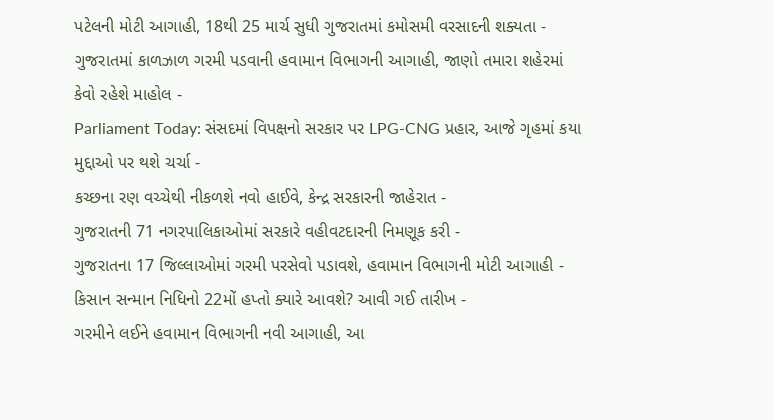પટેલની મોટી આગાહી, 18થી 25 માર્ચ સુધી ગુજરાતમાં કમોસમી વરસાદની શક્યતા -
ગુજરાતમાં કાળઝાળ ગરમી પડવાની હવામાન વિભાગની આગાહી, જાણો તમારા શહેરમાં કેવો રહેશે માહોલ -
Parliament Today: સંસદમાં વિપક્ષનો સરકાર પર LPG-CNG પ્રહાર, આજે ગૃહમાં કયા મુદ્દાઓ પર થશે ચર્ચા -
કચ્છના રણ વચ્ચેથી નીકળશે નવો હાઈવે, કેન્દ્ર સરકારની જાહેરાત -
ગુજરાતની 71 નગરપાલિકાઓમાં સરકારે વહીવટદારની નિમણૂક કરી -
ગુજરાતના 17 જિલ્લાઓમાં ગરમી પરસેવો પડાવશે, હવામાન વિભાગની મોટી આગાહી -
કિસાન સન્માન નિધિનો 22મોં હપ્તો ક્યારે આવશે? આવી ગઈ તારીખ -
ગરમીને લઈને હવામાન વિભાગની નવી આગાહી, આ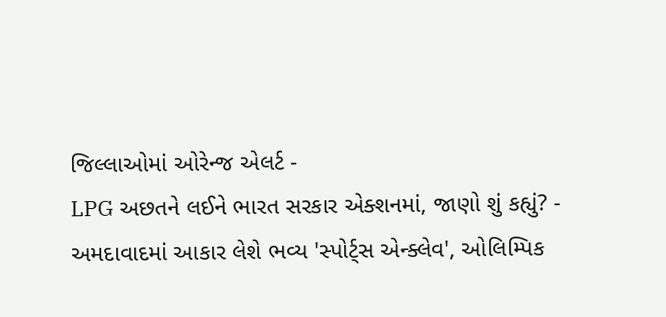જિલ્લાઓમાં ઓરેન્જ એલર્ટ -
LPG અછતને લઈને ભારત સરકાર એક્શનમાં, જાણો શું કહ્યું? -
અમદાવાદમાં આકાર લેશે ભવ્ય 'સ્પોર્ટ્સ એન્ક્લેવ', ઓલિમ્પિક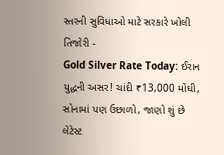સ્તરની સુવિધાઓ માટે સરકારે ખોલી તિજોરી -
Gold Silver Rate Today: ઈરાન યુદ્ધની અસર! ચાંદી ₹13,000 મોંઘી, સોનામાં પણ ઉછાળો, જાણો શું છે લેટેસ્ટ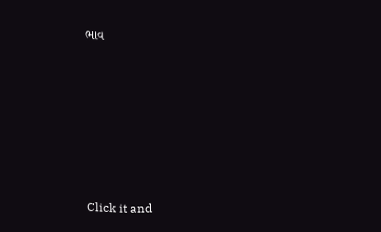ભાવ







Click it and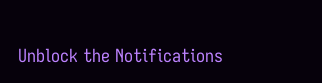Unblock the Notifications